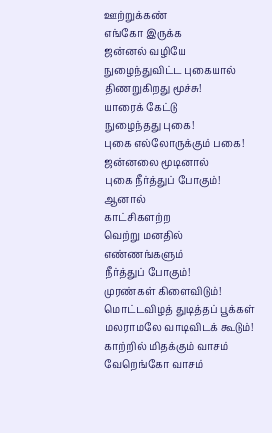ஊற்றுக்கண்
எங்கோ இருக்க
ஜன்னல் வழியே
நுழைந்துவிட்ட புகையால்
திணறுகிறது மூச்சு!
யாரைக் கேட்டு
நுழைந்தது புகை!
புகை எல்லோருக்கும் பகை!
ஜன்னலை மூடினால்
புகை நீர்த்துப் போகும்!
ஆனால்
காட்சிகளற்ற
வெற்று மனதில்
எண்ணங்களும்
நீர்த்துப் போகும்!
முரண்கள் கிளைவிடும்!
மொட்டவிழத் துடித்தப் பூக்கள்
மலராமலே வாடிவிடக் கூடும்!
காற்றில் மிதக்கும் வாசம்
வேறெங்கோ வாசம்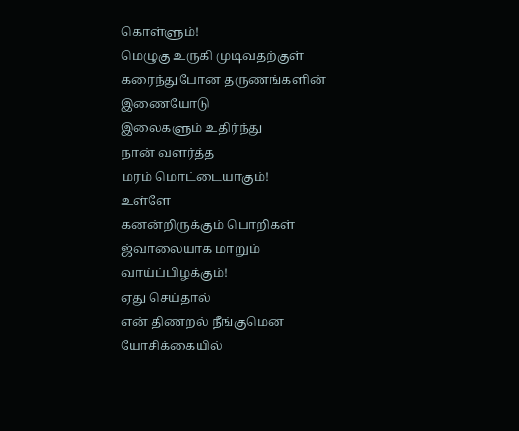கொள்ளும்!
மெழுகு உருகி முடிவதற்குள்
கரைந்துபோன தருணங்களின்
இணையோடு
இலைகளும் உதிர்ந்து
நான் வளர்த்த
மரம் மொட்டையாகும்!
உள்ளே
கனன்றிருக்கும் பொறிகள்
ஜ்வாலையாக மாறும்
வாய்ப்பிழக்கும்!
ஏது செய்தால்
என் திணறல் நீங்குமென
யோசிக்கையில்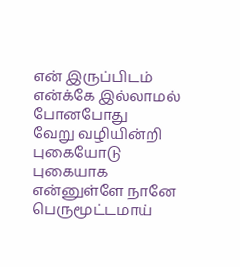என் இருப்பிடம்
என்க்கே இல்லாமல் போனபோது
வேறு வழியின்றி
புகையோடு புகையாக
என்னுள்ளே நானே
பெருமூட்டமாய்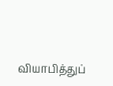வியாபித்துப்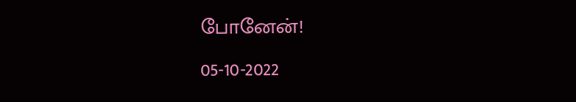போனேன்!
05-10-2022